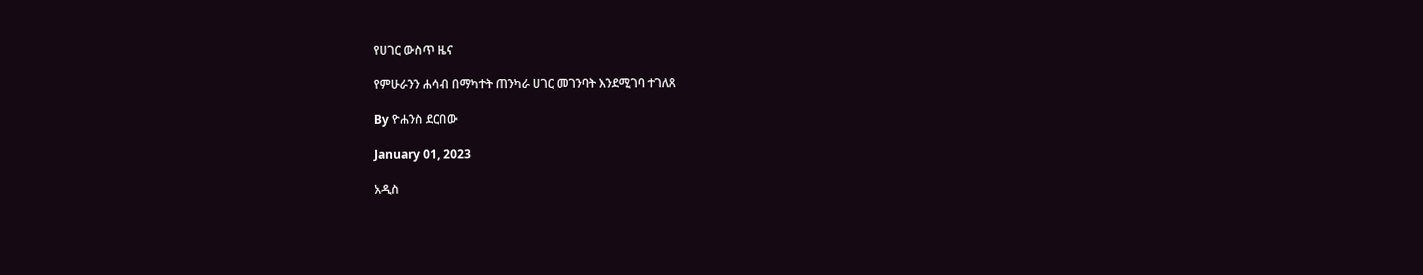የሀገር ውስጥ ዜና

የምሁራንን ሐሳብ በማካተት ጠንካራ ሀገር መገንባት እንደሚገባ ተገለጸ

By ዮሐንስ ደርበው

January 01, 2023

አዲስ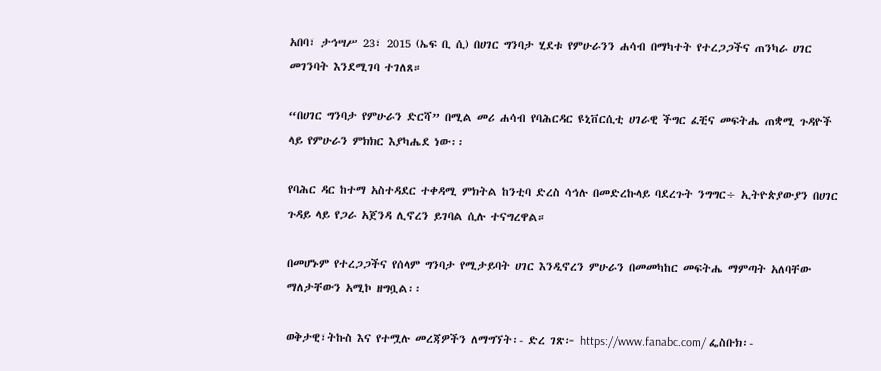አበባ፣ ታኅሣሥ 23፣ 2015 (ኤፍ ቢ ሲ) በሀገር ግንባታ ሂደቱ የምሁራንን ሐሳብ በማካተት የተረጋጋችና ጠንካራ ሀገር መገንባት እንደሚገባ ተገለጸ።

“በሀገር ግንባታ የምሁራን ድርሻ” በሚል መሪ ሐሳብ የባሕርዳር ዩኒቨርሲቲ ሀገራዊ ችግር ፈቺና መፍትሔ ጠቋሚ ጉዳዮች ላይ የምሁራን ምክክር እያካሔደ ነው፡፡

የባሕር ዳር ከተማ አስተዳደር ተቀዳሚ ምክትል ከንቲባ ድረስ ሳኅሉ በመድረኩላይ ባደረጉት ንግግር÷ ኢትዮጵያውያን በሀገር ጉዳይ ላይ የጋራ አጀንዳ ሊኖረን ይገባል ሲሉ ተናግረዋል።

በመሆኑም የተረጋጋችና የሰላም ግንባታ የሚታይባት ሀገር እንዲኖረን ምሁራን በመመካከር መፍትሔ ማምጣት አለባቸው ማለታቸውን አሚኮ ዘግቧል፡፡

ወቅታዊ፣ትኩስ እና የተሟሉ መረጃዎችን ለማግኘት፡- ድረ ገጽ፦ https://www.fanabc.com/ ፌስቡክ፡-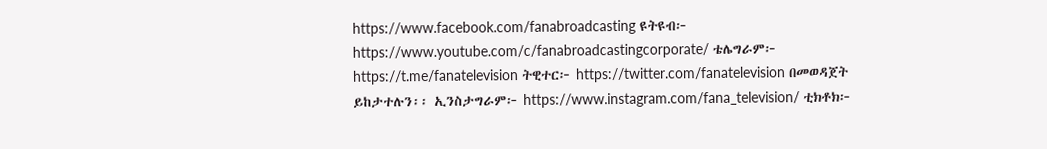https://www.facebook.com/fanabroadcasting ዩትዩብ፦ https://www.youtube.com/c/fanabroadcastingcorporate/ ቴሌግራም፦ https://t.me/fanatelevision ትዊተር፦ https://twitter.com/fanatelevision በመወዳጀት ይከታተሉን፡፡ ኢንስታግራም፦ https://www.instagram.com/fana_television/ ቲክቶክ፦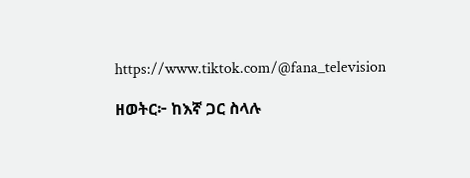https://www.tiktok.com/@fana_television

ዘወትር፦ ከእኛ ጋር ስላሉ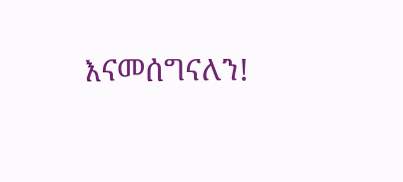እናመሰግናለን!